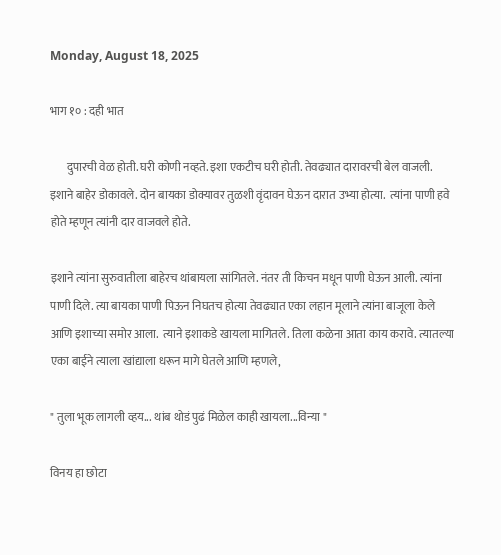Monday, August 18, 2025

भाग १० : दही भात

       दुपारची वेळ होती. घरी कोणी नव्हते. इशा एकटीच घरी होती. तेवढ्यात दारावरची बेल वाजली.  इशाने बाहेर डोकावले. दोन बायका डोक्यावर तुळशी वृंदावन घेऊन दारात उभ्या होत्या.  त्यांना पाणी हवे होते म्हणून त्यांनी दार वाजवले होते.

इशाने त्यांना सुरुवातीला बाहेरच थांबायला सांगितले. नंतर ती किचन मधून पाणी घेऊन आली. त्यांना पाणी दिले. त्या बायका पाणी पिऊन निघतच होत्या तेवढ्यात एका लहान मूलाने त्यांना बाजूला केले आणि इशाच्या समोर आला.  त्याने इशाकडे खायला मागितले. तिला कळेना आता काय करावे. त्यातल्या एका बाईने त्याला खांद्याला धरून मागे घेतले आणि म्हणले,

" तुला भूक लागली व्हय... थांब थोडं पुढं मिळेल काही खायला...विन्या "

विनय हा छोटा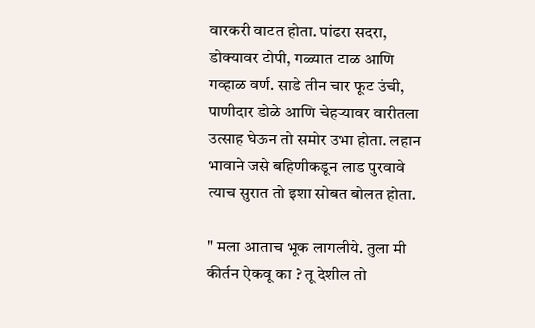वारकरी वाटत होता. पांढरा सदरा, डोक्यावर टोपी, गळ्यात टाळ आणि गव्हाळ वर्ण. साडे तीन चार फूट उंची, पाणीदार डोळे आणि चेहऱ्यावर वारीतला उत्साह घेऊन तो समोर उभा होता. लहान भावाने जसे बहिणीकडून लाड पुरवावे त्याच सुरात तो इशा सोबत बोलत होता.

" मला आताच भूक लागलीये. तुला मी कीर्तन ऐकवू का ? तू देशील तो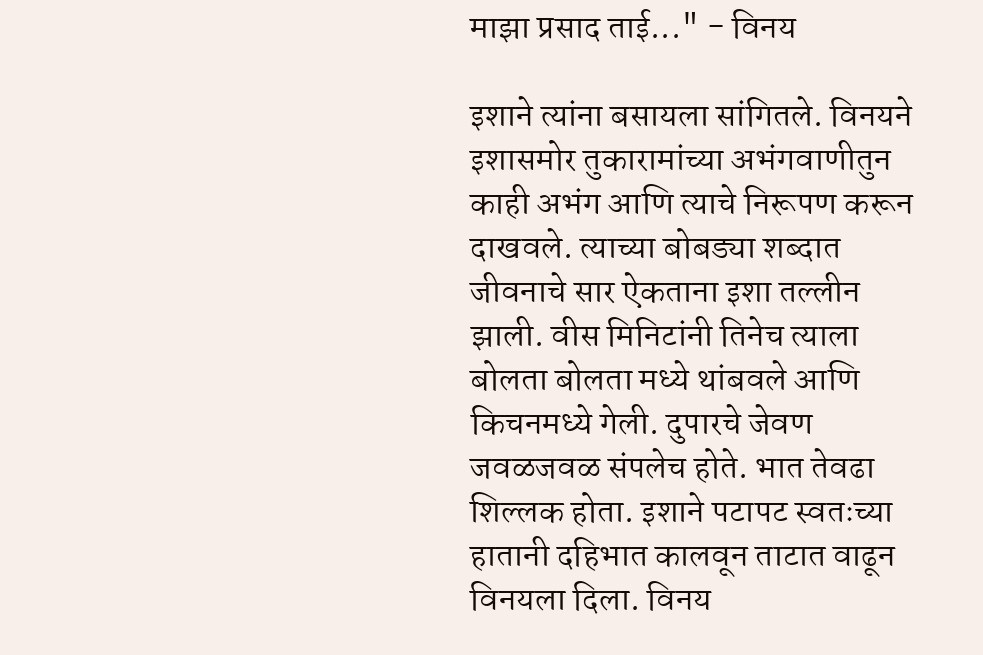माझा प्रसाद ताई..." - विनय

इशाने त्यांना बसायला सांगितले. विनयने इशासमोर तुकारामांच्या अभंगवाणीतुन काही अभंग आणि त्याचे निरूपण करून दाखवले. त्याच्या बोबड्या शब्दात जीवनाचे सार ऐकताना इशा तल्लीन झाली. वीस मिनिटांनी तिनेच त्याला बोलता बोलता मध्ये थांबवले आणि किचनमध्ये गेली. दुपारचे जेवण जवळजवळ संपलेच होते. भात तेवढा शिल्लक होता. इशाने पटापट स्वतःच्या हातानी दहिभात कालवून ताटात वाढून विनयला दिला. विनय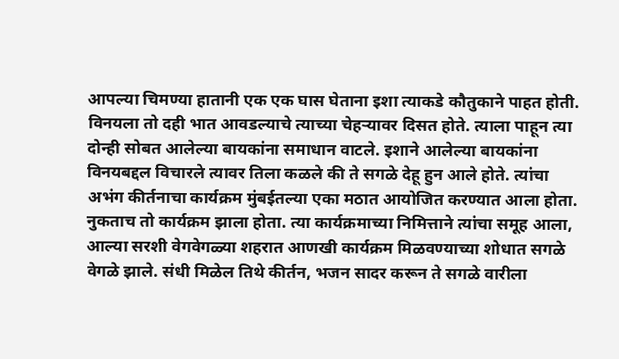आपल्या चिमण्या हातानी एक एक घास घेताना इशा त्याकडे कौतुकाने पाहत होती. विनयला तो दही भात आवडल्याचे त्याच्या चेहऱ्यावर दिसत होते. त्याला पाहून त्या दोन्ही सोबत आलेल्या बायकांना समाधान वाटले. इशाने आलेल्या बायकांना विनयबद्दल विचारले त्यावर तिला कळले की ते सगळे देहू हुन आले होते. त्यांचा अभंग कीर्तनाचा कार्यक्रम मुंबईतल्या एका मठात आयोजित करण्यात आला होता. नुकताच तो कार्यक्रम झाला होता. त्या कार्यक्रमाच्या निमित्ताने त्यांचा समूह आला, आल्या सरशी वेगवेगळ्या शहरात आणखी कार्यक्रम मिळवण्याच्या शोधात सगळे वेगळे झाले. संधी मिळेल तिथे कीर्तन, भजन सादर करून ते सगळे वारीला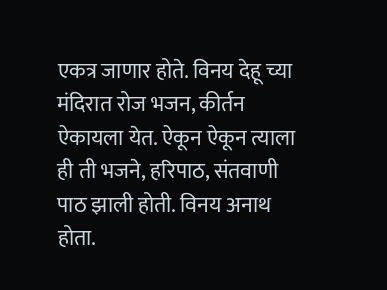एकत्र जाणार होते. विनय देहू च्या मंदिरात रोज भजन, कीर्तन ऐकायला येत. ऐकून ऐकून त्याला ही ती भजने, हरिपाठ, संतवाणी पाठ झाली होती. विनय अनाथ होता.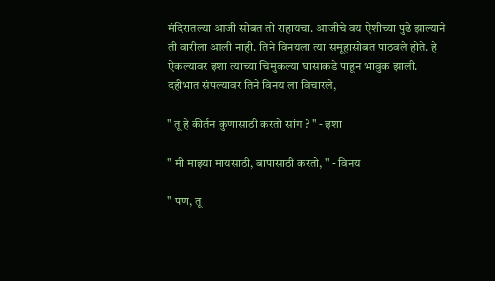मंदिरातल्या आजी सोबत तो राहायचा. आजीचे वय ऐशीच्या पुढे झाल्याने ती वारीला आली नाही. तिने विनयला त्या समूहासोबत पाठवले होते. हे ऐकल्यावर इशा त्याच्या चिमुकल्या घासाकडे पाहून भावुक झाली. दहीभात संपल्यावर तिने विनय ला विचारले,

" तू हे कीर्तन कुणासाठी करतो सांग ? " - इशा

" मी माझ्या मायसाठी, बापासाठी करतो, " - विनय

" पण, तू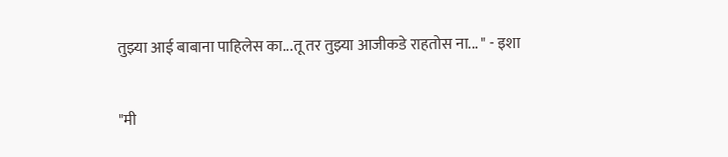तुझ्या आई बाबाना पाहिलेस का...तू तर तुझ्या आजीकडे राहतोस ना... " - इशा

"मी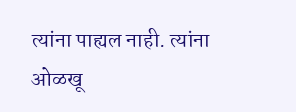त्यांना पाह्यल नाही. त्यांना ओळखू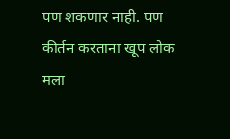पण शकणार नाही. पण कीर्तन करताना खूप लोक मला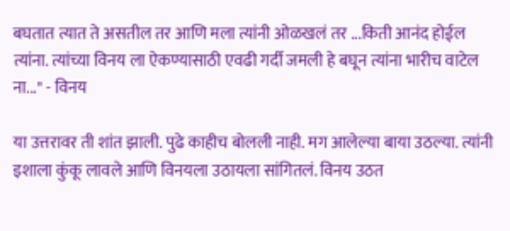बघतात त्यात ते असतील तर आणि मला त्यांनी ओळखलं तर ...किती आनंद होईल त्यांना. त्यांच्या विनय ला ऐकण्यासाठी एवढी गर्दी जमली हे बघून त्यांना भारीच वाटेल ना..." - विनय

या उत्तरावर ती शांत झाली. पुढे काहीच बोलली नाही. मग आलेल्या बाया उठल्या. त्यांनी इशाला कुंकू लावले आणि विनयला उठायला सांगितलं. विनय उठत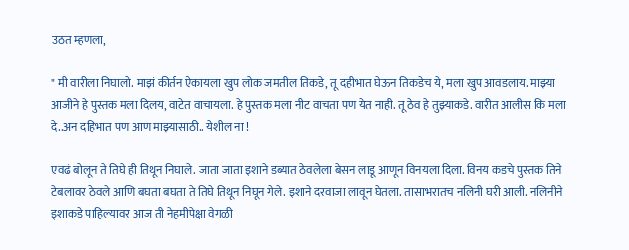उठत म्हणला,

" मी वारीला निघालो. माझं कीर्तन ऐकायला खुप लोक जमतील तिकडे, तू दहीभात घेऊन तिकडेच ये, मला खुप आवडलाय. माझ्या आजीने हे पुस्तक मला दिलय, वाटेत वाचायला. हे पुस्तक मला नीट वाचता पण येत नाही. तू ठेव हे तुझ्याकडे. वारीत आलीस कि मला दे..अन दहिभात पण आण माझ्यासाठी.. येशील ना !

एवढं बोलून ते तिघे ही तिथून निघाले. जाता जाता इशाने डब्यात ठेवलेला बेसन लाडू आणून विनयला दिला. विनय कडचे पुस्तक तिने टेबलावर ठेवले आणि बघता बघता ते तिघे तिथून निघून गेले. इशाने दरवाजा लावून घेतला. तासाभरातच नलिनी घरी आली. नलिनीने इशाकडे पाहिल्यावर आज ती नेहमीपेक्षा वेगळी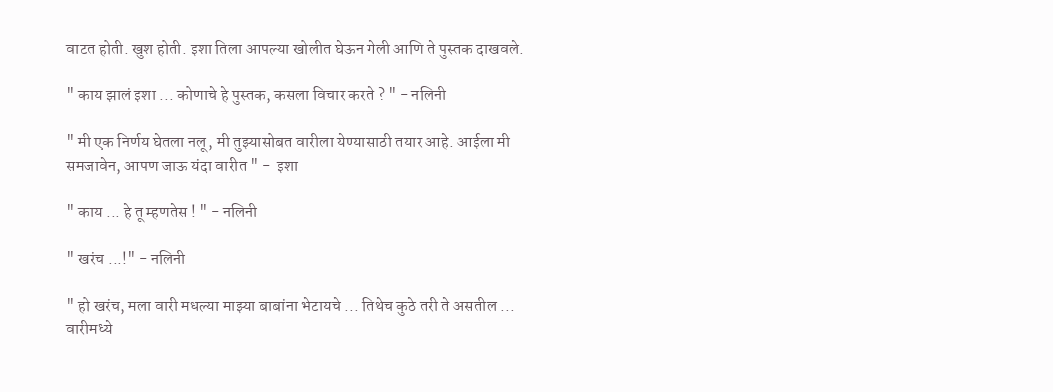वाटत होती. खुश होती. इशा तिला आपल्या खोलीत घेऊन गेली आणि ते पुस्तक दाखवले.

" काय झालं इशा ... कोणाचे हे पुस्तक, कसला विचार करते ? " - नलिनी

" मी एक निर्णय घेतला नलू, मी तुझ्यासोबत वारीला येण्यासाठी तयार आहे. आईला मी समजावेन, आपण जाऊ यंदा वारीत " -  इशा

" काय ... हे तू म्हणतेस ! " - नलिनी

" खरंच ...!" - नलिनी

" हो खरंच, मला वारी मधल्या माझ्या बाबांना भेटायचे ... तिथेच कुठे तरी ते असतील ... वारीमध्ये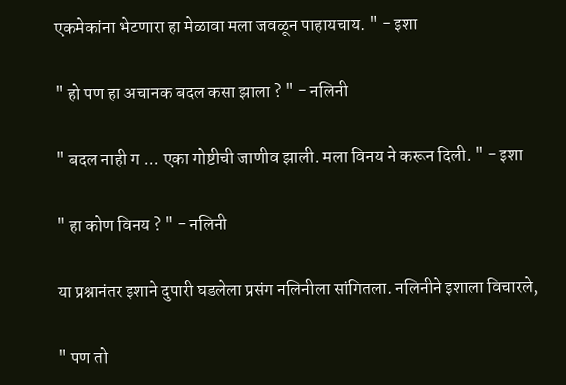एकमेकांना भेटणारा हा मेळावा मला जवळून पाहायचाय. " - इशा

" हो पण हा अचानक बदल कसा झाला ? " - नलिनी

" बदल नाही ग ... एका गोष्टीची जाणीव झाली. मला विनय ने करून दिली. " - इशा

" हा कोण विनय ? " - नलिनी

या प्रश्नानंतर इशाने दुपारी घडलेला प्रसंग नलिनीला सांगितला. नलिनीने इशाला विचारले,

" पण तो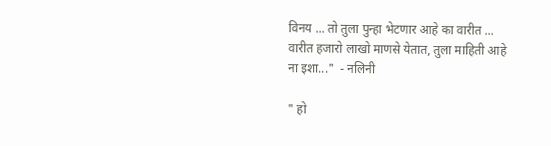विनय ... तो तुला पुन्हा भेटणार आहे का वारीत ...
वारीत हजारो लाखो माणसे येतात, तुला माहिती आहे ना इशा..."  - नलिनी

" हो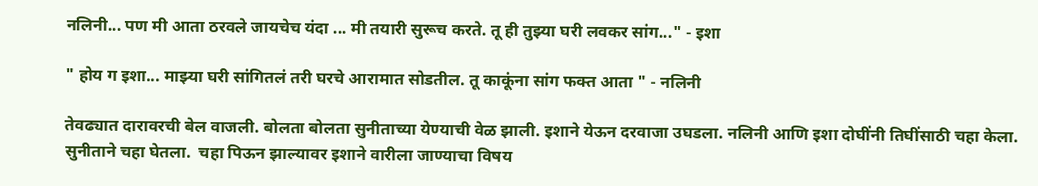नलिनी... पण मी आता ठरवले जायचेच यंदा ... मी तयारी सुरूच करते. तू ही तुझ्या घरी लवकर सांग..." - इशा

" होय ग इशा... माझ्या घरी सांगितलं तरी घरचे आरामात सोडतील. तू काकूंना सांग फक्त आता " - नलिनी

तेवढ्यात दारावरची बेल वाजली. बोलता बोलता सुनीताच्या येण्याची वेळ झाली. इशाने येऊन दरवाजा उघडला. नलिनी आणि इशा दोघींनी तिघींसाठी चहा केला. सुनीताने चहा घेतला.  चहा पिऊन झाल्यावर इशाने वारीला जाण्याचा विषय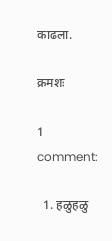काढला.

क्रमशः

1 comment:

  1. हळुहळु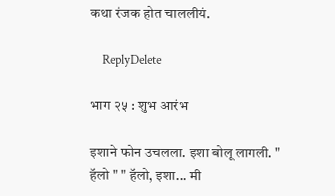कथा रंजक होत चाललीयं.

    ReplyDelete

भाग २५ : शुभ आरंभ

इशाने फोन उचलला. इशा बोलू लागली. " हॅलो " " हॅलो, इशा... मी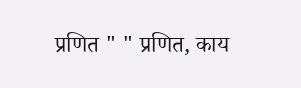प्रणित " " प्रणित, काय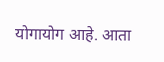योगायोग आहे. आता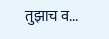तुझाच व...